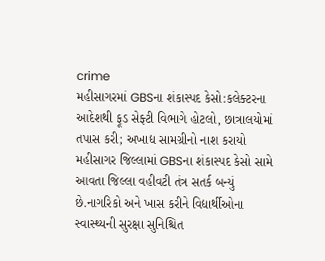crime
મહીસાગરમાં GBSના શંકાસ્પદ કેસો:કલેક્ટરના આદેશથી ફૂડ સેફ્ટી વિભાગે હોટલો, છાત્રાલયોમાં તપાસ કરી; અખાદ્ય સામગ્રીનો નાશ કરાયો
મહીસાગર જિલ્લામાં GBSના શંકાસ્પદ કેસો સામે આવતા જિલ્લા વહીવટી તંત્ર સતર્ક બન્યું છે.નાગરિકો અને ખાસ કરીને વિદ્યાર્થીઓના સ્વાસ્થ્યની સુરક્ષા સુનિશ્ચિત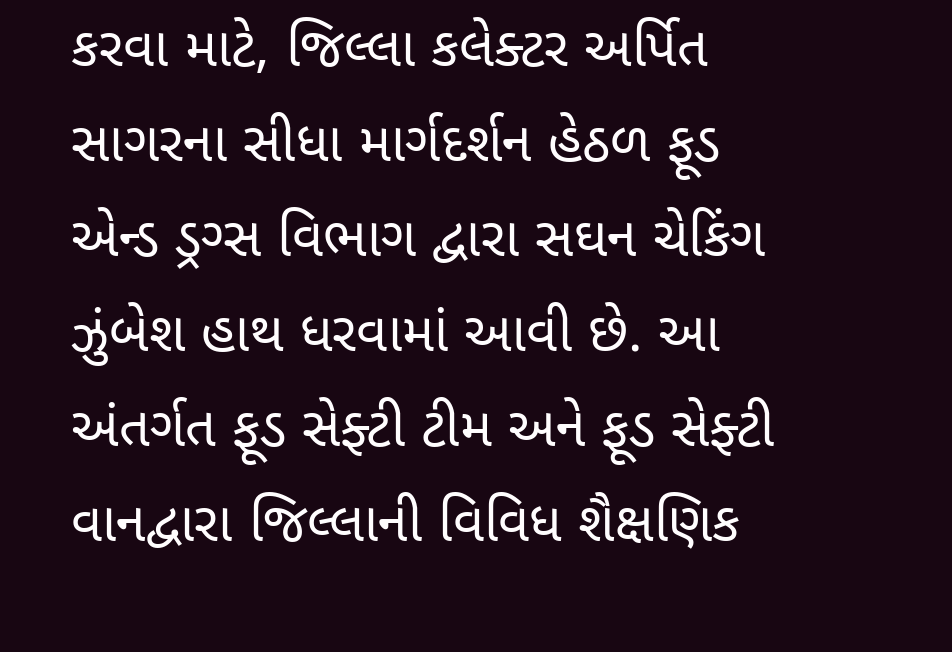કરવા માટે, જિલ્લા કલેક્ટર અર્પિત સાગરના સીધા માર્ગદર્શન હેઠળ ફૂડ એન્ડ ડ્રગ્સ વિભાગ દ્વારા સઘન ચેકિંગ ઝુંબેશ હાથ ધરવામાં આવી છે. આ અંતર્ગત ફૂડ સેફ્ટી ટીમ અને ફૂડ સેફ્ટી વાનદ્વારા જિલ્લાની વિવિધ શૈક્ષણિક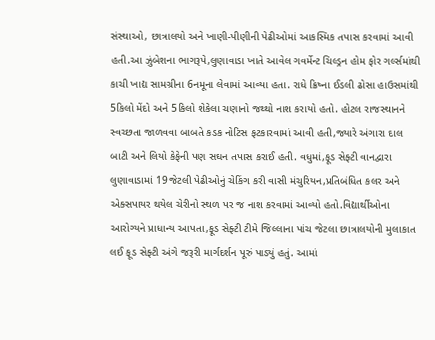સંસ્થાઓ, છાત્રાલયો અને ખાણી-પીણીની પેઢીઓમાં આકસ્મિક તપાસ કરવામાં આવી હતી.આ ઝુંબેશના ભાગરૂપે,લુણાવાડા ખાતે આવેલ ગવર્મેન્ટ ચિલ્ડ્રન હોમ ફોર ગર્લ્સમાંથી કાચી ખાદ્ય સામગ્રીના 6નમૂના લેવામાં આવ્યા હતા. રાધે ક્રિષ્ના ઈડલી ઢોસા હાઉસમાંથી 5કિલો મેંદો અને 5કિલો શેકેલા ચણાનો જથ્થો નાશ કરાયો હતો. હોટલ રાજસ્થાનને સ્વચ્છતા જાળવવા બાબતે કડક નોટિસ ફટકારવામાં આવી હતી,જ્યારે અંગારા દાલ બાટી અને લિયો કેફેની પણ સઘન તપાસ કરાઈ હતી. વધુમાં,ફૂડ સેફ્ટી વાનદ્વારા લુણાવાડામાં 19જેટલી પેઢીઓનું ચેકિંગ કરી વાસી મંચુરિયન,પ્રતિબંધિત કલર અને એક્સપાયર થયેલ ચેરીનો સ્થળ પર જ નાશ કરવામાં આવ્યો હતો.વિદ્યાર્થીઓના આરોગ્યને પ્રાધાન્ય આપતા,ફૂડ સેફ્ટી ટીમે જિલ્લાના પાંચ જેટલા છાત્રાલયોની મુલાકાત લઈ ફૂડ સેફ્ટી અંગે જરૂરી માર્ગદર્શન પૂરું પાડ્યું હતું. આમાં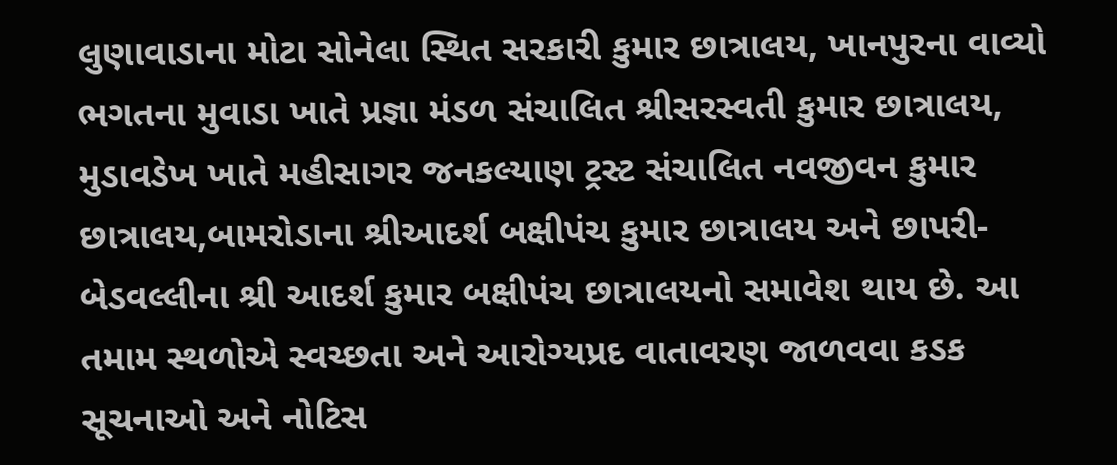લુણાવાડાના મોટા સોનેલા સ્થિત સરકારી કુમાર છાત્રાલય, ખાનપુરના વાવ્યો ભગતના મુવાડા ખાતે પ્રજ્ઞા મંડળ સંચાલિત શ્રીસરસ્વતી કુમાર છાત્રાલય, મુડાવડેખ ખાતે મહીસાગર જનકલ્યાણ ટ્રસ્ટ સંચાલિત નવજીવન કુમાર છાત્રાલય,બામરોડાના શ્રીઆદર્શ બક્ષીપંચ કુમાર છાત્રાલય અને છાપરી-બેડવલ્લીના શ્રી આદર્શ કુમાર બક્ષીપંચ છાત્રાલયનો સમાવેશ થાય છે. આ તમામ સ્થળોએ સ્વચ્છતા અને આરોગ્યપ્રદ વાતાવરણ જાળવવા કડક સૂચનાઓ અને નોટિસ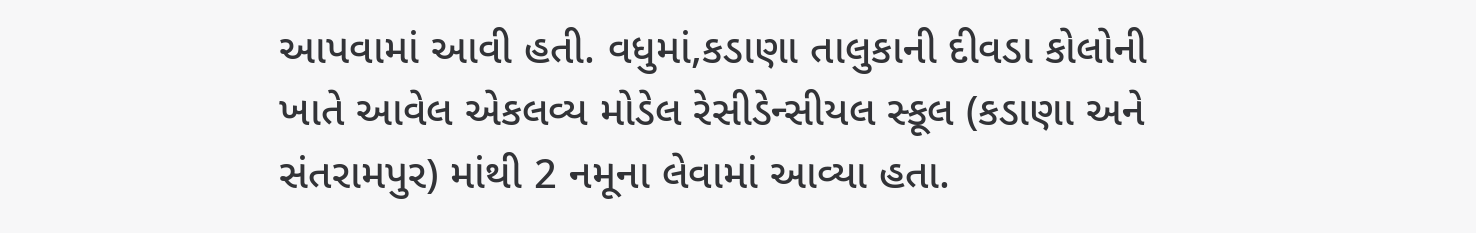આપવામાં આવી હતી. વધુમાં,કડાણા તાલુકાની દીવડા કોલોની ખાતે આવેલ એકલવ્ય મોડેલ રેસીડેન્સીયલ સ્કૂલ (કડાણા અને સંતરામપુર) માંથી 2 નમૂના લેવામાં આવ્યા હતા.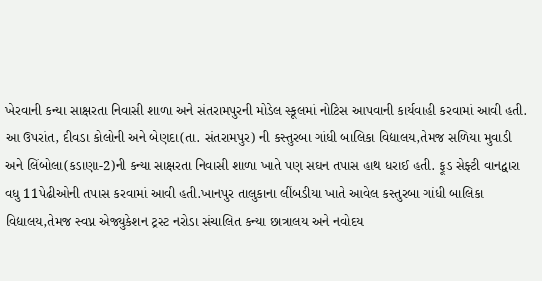ખેરવાની કન્યા સાક્ષરતા નિવાસી શાળા અને સંતરામપુરની મોડેલ સ્કૂલમાં નોટિસ આપવાની કાર્યવાહી કરવામાં આવી હતી. આ ઉપરાંત, દીવડા કોલોની અને બેણદા(તા. સંતરામપુર) ની કસ્તુરબા ગાંધી બાલિકા વિદ્યાલય,તેમજ સળિયા મુવાડી અને લિંબોલા(કડાણા-2)ની કન્યા સાક્ષરતા નિવાસી શાળા ખાતે પણ સઘન તપાસ હાથ ધરાઈ હતી. ફૂડ સેફ્ટી વાનદ્વારા વધુ 11પેઢીઓની તપાસ કરવામાં આવી હતી.ખાનપુર તાલુકાના લીંબડીયા ખાતે આવેલ કસ્તુરબા ગાંધી બાલિકા વિદ્યાલય,તેમજ સ્વપ્ન એજ્યુકેશન ટ્રસ્ટ નરોડા સંચાલિત કન્યા છાત્રાલય અને નવોદય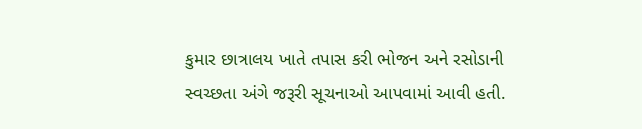કુમાર છાત્રાલય ખાતે તપાસ કરી ભોજન અને રસોડાની સ્વચ્છતા અંગે જરૂરી સૂચનાઓ આપવામાં આવી હતી.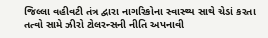જિલ્લા વહીવટી તંત્ર દ્વારા નાગરિકોના સ્વાસ્થ્ય સાથે ચેડાં કરતા તત્વો સામે ઝીરો ટોલરન્સની નીતિ અપનાવી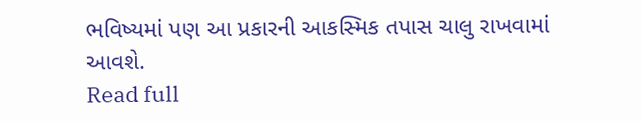ભવિષ્યમાં પણ આ પ્રકારની આકસ્મિક તપાસ ચાલુ રાખવામાં આવશે.
Read full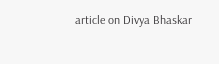article on Divya Bhaskar